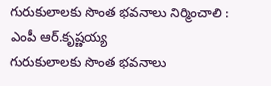గురుకులాలకు సొంత భవనాలు నిర్మించాలి : ఎంపీ ఆర్.కృష్ణయ్య
గురుకులాలకు సొంత భవనాలు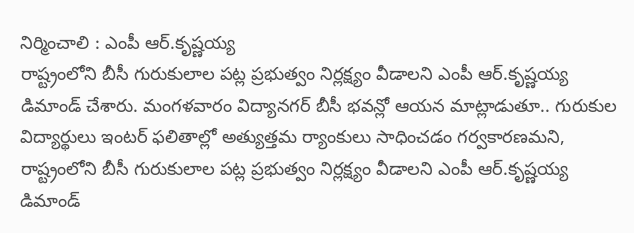నిర్మించాలి : ఎంపీ ఆర్.కృష్ణయ్య
రాష్ట్రంలోని బీసీ గురుకులాల పట్ల ప్రభుత్వం నిర్లక్ష్యం వీడాలని ఎంపీ ఆర్.కృష్ణయ్య డిమాండ్ చేశారు. మంగళవారం విద్యానగర్ బీసీ భవన్లో ఆయన మాట్లాడుతూ.. గురుకుల విద్యార్థులు ఇంటర్ ఫలితాల్లో అత్యుత్తమ ర్యాంకులు సాధించడం గర్వకారణమని,
రాష్ట్రంలోని బీసీ గురుకులాల పట్ల ప్రభుత్వం నిర్లక్ష్యం వీడాలని ఎంపీ ఆర్.కృష్ణయ్య డిమాండ్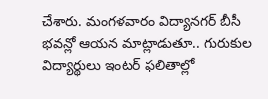చేశారు. మంగళవారం విద్యానగర్ బీసీ భవన్లో ఆయన మాట్లాడుతూ.. గురుకుల విద్యార్థులు ఇంటర్ ఫలితాల్లో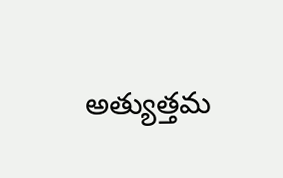అత్యుత్తమ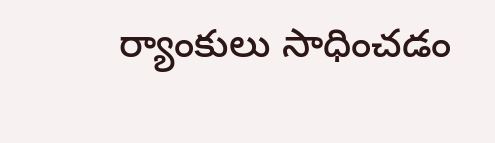ర్యాంకులు సాధించడం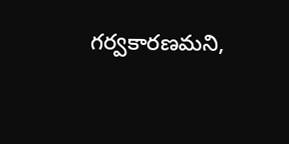గర్వకారణమని,